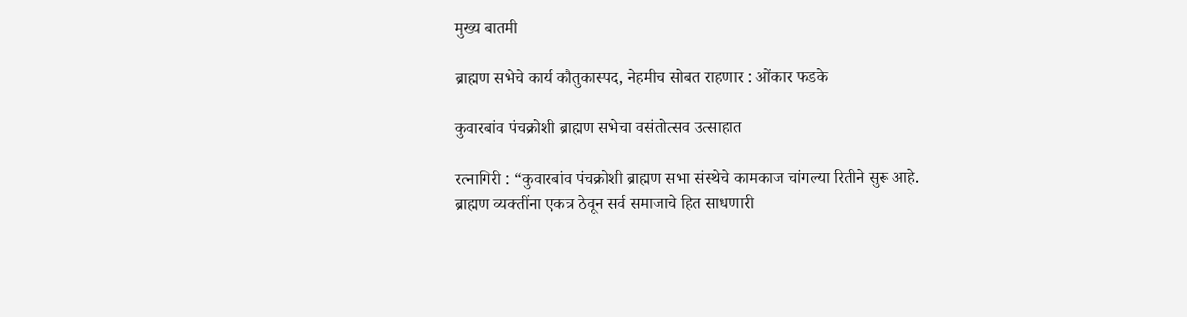मुख्य बातमी

ब्राह्मण सभेचे कार्य कौतुकास्पद, नेहमीच सोबत राहणार : ओंकार फडके

कुवारबांव पंचक्रोशी ब्राह्मण सभेचा वसंतोत्सव उत्साहात

रत्नागिरी : “कुवारबांव पंचक्रोशी ब्राह्मण सभा संस्थेचे कामकाज चांगल्या रितीने सुरू आहे. ब्राह्मण व्यक्तींना एकत्र ठेवून सर्व समाजाचे हित साधणारी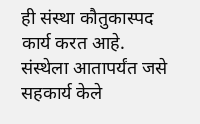ही संस्था कौतुकास्पद कार्य करत आहे. संस्थेला आतापर्यंत जसे सहकार्य केले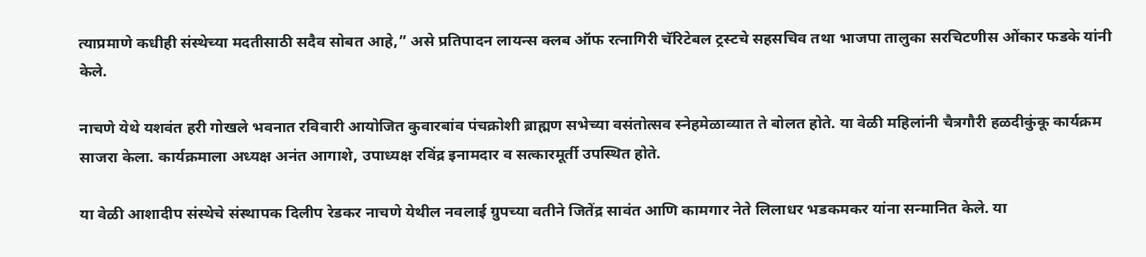त्याप्रमाणे कधीही संस्थेच्या मदतीसाठी सदैव सोबत आहे,” असे प्रतिपादन लायन्स क्लब ऑफ रत्नागिरी चॅरिटेबल ट्रस्टचे सहसचिव तथा भाजपा तालुका सरचिटणीस ओंकार फडके यांनी केले.

नाचणे येथे यशवंत हरी गोखले भवनात रविवारी आयोजित कुवारबांव पंचक्रोशी ब्राह्मण सभेच्या वसंतोत्सव स्नेहमेळाव्यात ते बोलत होते. या वेळी महिलांनी चैत्रगौरी हळदीकुंकू कार्यक्रम साजरा केला. कार्यक्रमाला अध्यक्ष अनंत आगाशे, उपाध्यक्ष रविंद्र इनामदार व सत्कारमूर्ती उपस्थित होते.

या वेळी आशादीप संस्थेचे संस्थापक दिलीप रेडकर नाचणे येथील नवलाई ग्रुपच्या वतीने जितेंद्र सावंत आणि कामगार नेते लिलाधर भडकमकर यांना सन्मानित केले. या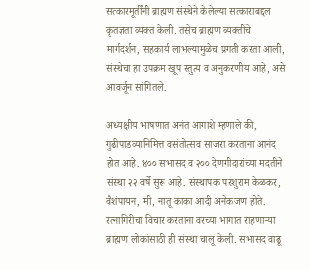सत्कारमूर्तींनी ब्राह्मण संस्थेने केलेल्या सत्काराबद्दल कृतज्ञता व्यक्त केली. तसेच ब्राह्मण व्यक्तींचे मार्गदर्शन, सहकार्य लाभल्यामुळेच प्रगती करता आली, संस्थेचा हा उपक्रम खूप स्तुत्य व अनुकरणीय आहे, असे आवर्जून सांगितले.

अध्यक्षीय भाषणात अनंत आगाशे म्हणाले की, गुढीपाडव्यानिमित्त वसंतोत्सव साजरा करताना आनंद होत आहे. ४०० सभासद व २०० देणगीदारांच्या मदतीने संस्था २२ वर्षे सुरू आहे. संस्थापक परशुराम केळकर, वैशंपायन, मी, नातू काका आदी अनेकजण होते. रत्नागिरीचा विचार करताना वरच्या भागात राहणाऱ्या ब्राह्मण लोकांसाठी ही संस्था चालू केली. सभासद वाढू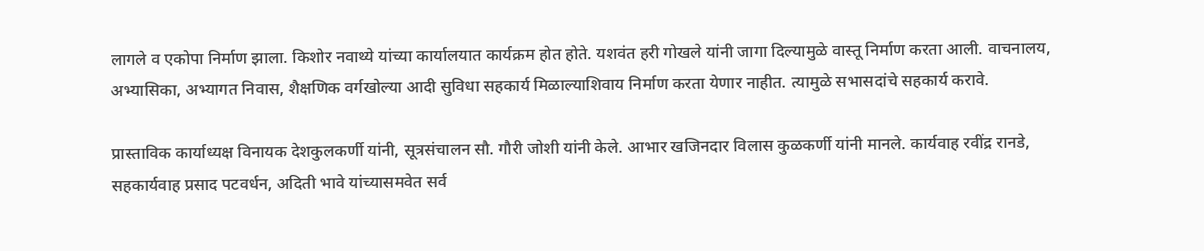लागले व एकोपा निर्माण झाला. किशोर नवाथ्ये यांच्या कार्यालयात कार्यक्रम होत होते. यशवंत हरी गोखले यांनी जागा दिल्यामुळे वास्तू निर्माण करता आली. वाचनालय, अभ्यासिका, अभ्यागत निवास, शैक्षणिक वर्गखोल्या आदी सुविधा सहकार्य मिळाल्याशिवाय निर्माण करता येणार नाहीत. त्यामुळे सभासदांचे सहकार्य करावे.

प्रास्ताविक कार्याध्यक्ष विनायक देशकुलकर्णी यांनी, सूत्रसंचालन सौ. गौरी जोशी यांनी केले. आभार खजिनदार विलास कुळकर्णी यांनी मानले. कार्यवाह रवींद्र रानडे, सहकार्यवाह प्रसाद पटवर्धन, अदिती भावे यांच्यासमवेत सर्व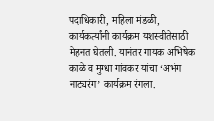पदाधिकारी, महिला मंडळी, कार्यकर्त्यांनी कार्यक्रम यशस्वीतेसाठी मेहनत घेतली. यानंतर गायक अभिषेक काळे व मुग्धा गांवकर यांचा ‘अभंग नाट्यरंग’ कार्यक्रम रंगला.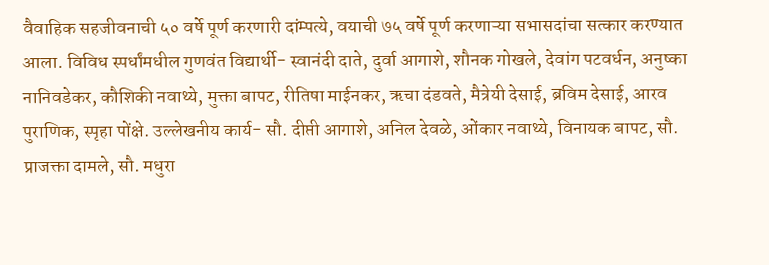वैवाहिक सहजीवनाची ५० वर्षे पूर्ण करणारी दांम्पत्ये, वयाची ७५ वर्षे पूर्ण करणाऱ्या सभासदांचा सत्कार करण्यात आला. विविध स्पर्धांमधील गुणवंत विद्यार्थी- स्वानंदी दाते, दुर्वा आगाशे, शौनक गोखले, देवांग पटवर्धन, अनुष्का नानिवडेकर, कौशिकी नवाथ्ये, मुक्ता बापट, रीतिषा माईनकर, ऋचा दंडवते, मैत्रेयी देसाई, ब्रविम देसाई, आरव पुराणिक, स्पृहा पोंक्षे. उल्लेखनीय कार्य- सौ. दीप्ती आगाशे, अनिल देवळे, ओंकार नवाथ्ये, विनायक बापट, सौ. प्राजक्ता दामले, सौ. मधुरा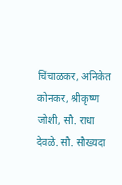चिंचाळकर, अनिकेत कोनकर, श्रीकृष्ण जोशी, सौ. राधा देवळे. सौ. सौख्यदा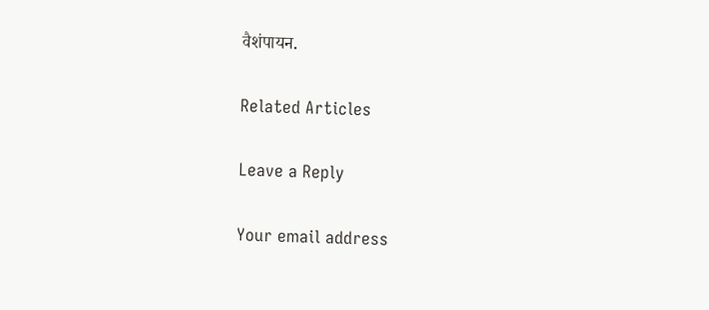वैशंपायन.

Related Articles

Leave a Reply

Your email address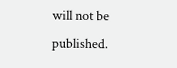will not be published.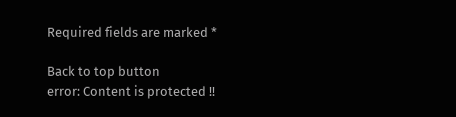Required fields are marked *

Back to top button
error: Content is protected !!